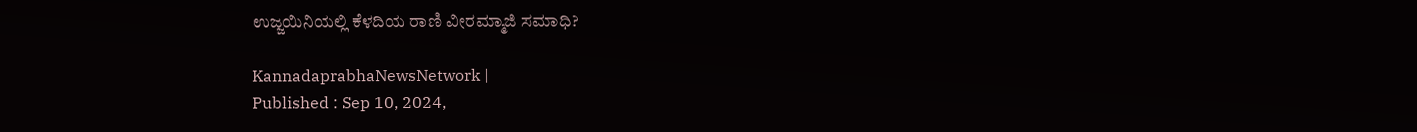ಉಜ್ಜಯಿನಿಯಲ್ಲಿ ಕೆಳದಿಯ ರಾಣಿ ವೀರಮ್ಮಾಜಿ ಸಮಾಧಿ?

KannadaprabhaNewsNetwork |
Published : Sep 10, 2024,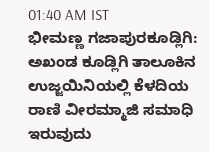01:40 AM IST
ಭೀಮಣ್ಣ ಗಜಾಪುರಕೂಡ್ಲಿಗಿ: ಅಖಂಡ ಕೂಡ್ಲಿಗಿ ತಾಲೂಕಿನ ಉಜ್ಜಯಿನಿಯಲ್ಲಿ ಕೆಳದಿಯ ರಾಣಿ ವೀರಮ್ಮಾಜಿ ಸಮಾಧಿ ಇರುವುದು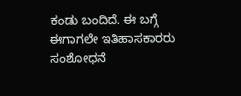ಕಂಡು ಬಂದಿದೆ. ಈ ಬಗ್ಗೆ ಈಗಾಗಲೇ ಇತಿಹಾಸಕಾರರು ಸಂಶೋಧನೆ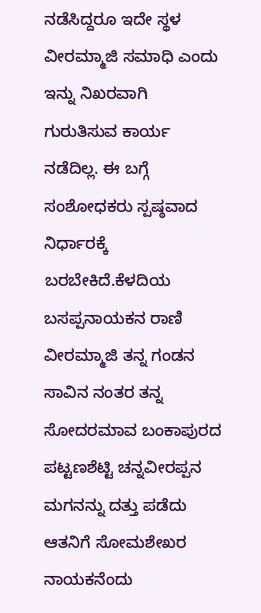ನಡೆಸಿದ್ದರೂ ಇದೇ ಸ್ಥಳ ವೀರಮ್ಮಾಜಿ ಸಮಾಧಿ ಎಂದು ಇನ್ನು ನಿಖರವಾಗಿ ಗುರುತಿಸುವ ಕಾರ್ಯ ನಡೆದಿಲ್ಲ. ಈ ಬಗ್ಗೆ ಸಂಶೋಧಕರು ಸ್ಪಷ್ಠವಾದ ನಿರ್ಧಾರಕ್ಕೆ ಬರಬೇಕಿದೆ.ಕೆಳದಿಯ ಬಸಪ್ಪನಾಯಕನ ರಾಣಿ ವೀರಮ್ಮಾಜಿ ತನ್ನ ಗಂಡನ ಸಾವಿನ ನಂತರ ತನ್ನ ಸೋದರಮಾವ ಬಂಕಾಪುರದ ಪಟ್ಟಣಶೆಟ್ಟಿ ಚನ್ನವೀರಪ್ಪನ ಮಗನನ್ನು ದತ್ತು ಪಡೆದು ಆತನಿಗೆ ಸೋಮಶೇಖರ ನಾಯಕನೆಂದು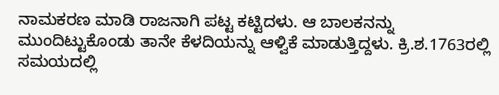ನಾಮಕರಣ ಮಾಡಿ ರಾಜನಾಗಿ ಪಟ್ಟ ಕಟ್ಟಿದಳು. ಆ ಬಾಲಕನನ್ನು ಮುಂದಿಟ್ಟುಕೊಂಡು ತಾನೇ ಕೆಳದಿಯನ್ನು ಆಳ್ವಿಕೆ ಮಾಡುತ್ತಿದ್ದಳು. ಕ್ರಿ.ಶ.1763ರಲ್ಲಿ ಸಮಯದಲ್ಲಿ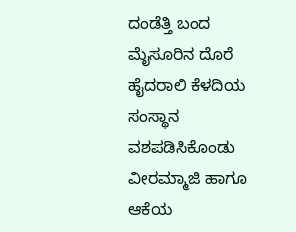ದಂಡೆತ್ತಿ ಬಂದ ಮೈಸೂರಿನ ದೊರೆ ಹೈದರಾಲಿ ಕೆಳದಿಯ ಸಂಸ್ಥಾನ ವಶಪಡಿಸಿಕೊಂಡು ವೀರಮ್ಮಾಜಿ ಹಾಗೂ ಆಕೆಯ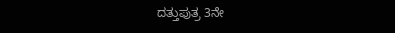ದತ್ತುಪುತ್ರ 3ನೇ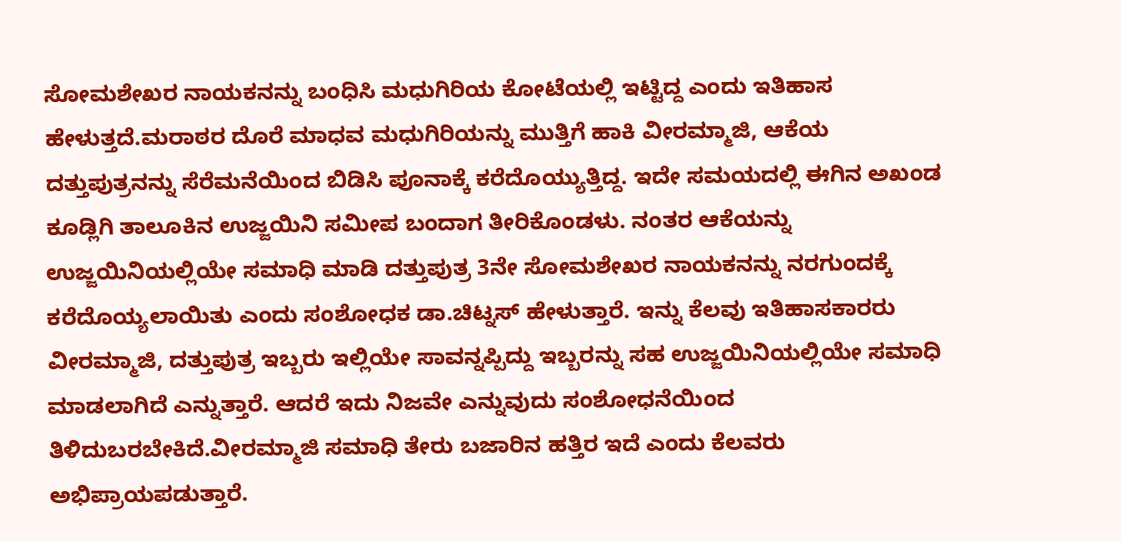ಸೋಮಶೇಖರ ನಾಯಕನನ್ನು ಬಂಧಿಸಿ ಮಧುಗಿರಿಯ ಕೋಟೆಯಲ್ಲಿ ಇಟ್ಟಿದ್ದ ಎಂದು ಇತಿಹಾಸ ಹೇಳುತ್ತದೆ.ಮರಾಠರ ದೊರೆ ಮಾಧವ ಮಧುಗಿರಿಯನ್ನು ಮುತ್ತಿಗೆ ಹಾಕಿ ವೀರಮ್ಮಾಜಿ, ಆಕೆಯ ದತ್ತುಪುತ್ರನನ್ನು ಸೆರೆಮನೆಯಿಂದ ಬಿಡಿಸಿ ಪೂನಾಕ್ಕೆ ಕರೆದೊಯ್ಯುತ್ತಿದ್ದ. ಇದೇ ಸಮಯದಲ್ಲಿ ಈಗಿನ ಅಖಂಡ ಕೂಡ್ಲಿಗಿ ತಾಲೂಕಿನ ಉಜ್ಜಯಿನಿ ಸಮೀಪ ಬಂದಾಗ ತೀರಿಕೊಂಡಳು. ನಂತರ ಆಕೆಯನ್ನು ಉಜ್ಜಯಿನಿಯಲ್ಲಿಯೇ ಸಮಾಧಿ ಮಾಡಿ ದತ್ತುಪುತ್ರ 3ನೇ ಸೋಮಶೇಖರ ನಾಯಕನನ್ನು ನರಗುಂದಕ್ಕೆ ಕರೆದೊಯ್ಯಲಾಯಿತು ಎಂದು ಸಂಶೋಧಕ ಡಾ.ಚಿಟ್ನಸ್ ಹೇಳುತ್ತಾರೆ. ಇನ್ನು ಕೆಲವು ಇತಿಹಾಸಕಾರರು ವೀರಮ್ಮಾಜಿ, ದತ್ತುಪುತ್ರ ಇಬ್ಬರು ಇಲ್ಲಿಯೇ ಸಾವನ್ನಪ್ಪಿದ್ದು ಇಬ್ಬರನ್ನು ಸಹ ಉಜ್ಜಯಿನಿಯಲ್ಲಿಯೇ ಸಮಾಧಿ ಮಾಡಲಾಗಿದೆ ಎನ್ನುತ್ತಾರೆ. ಆದರೆ ಇದು ನಿಜವೇ ಎನ್ನುವುದು ಸಂಶೋಧನೆಯಿಂದ ತಿಳಿದುಬರಬೇಕಿದೆ.ವೀರಮ್ಮಾಜಿ ಸಮಾಧಿ ತೇರು ಬಜಾರಿನ ಹತ್ತಿರ ಇದೆ ಎಂದು ಕೆಲವರು ಅಭಿಪ್ರಾಯಪಡುತ್ತಾರೆ.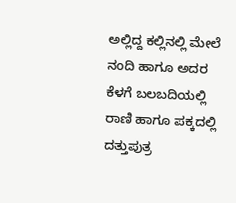ಅಲ್ಲಿದ್ದ ಕಲ್ಲಿನಲ್ಲಿ ಮೇಲೆ ನಂದಿ ಹಾಗೂ ಅದರ ಕೆಳಗೆ ಬಲಬದಿಯಲ್ಲಿ ರಾಣಿ ಹಾಗೂ ಪಕ್ಕದಲ್ಲಿ ದತ್ತುಪುತ್ರ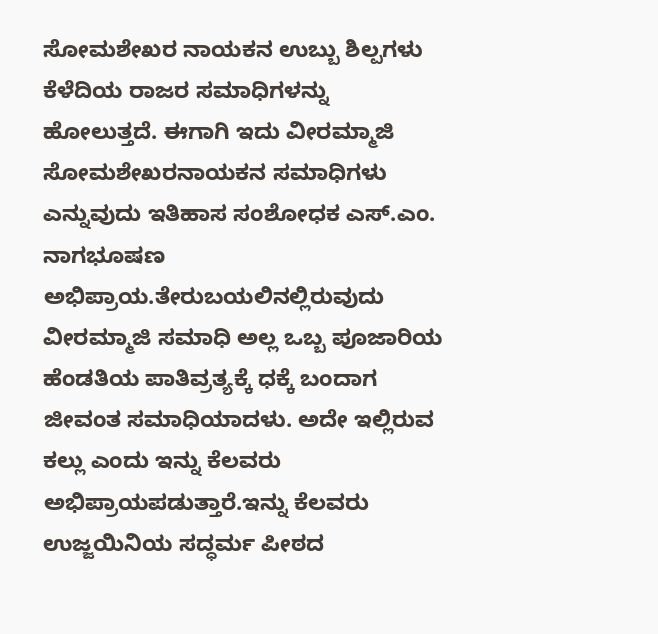ಸೋಮಶೇಖರ ನಾಯಕನ ಉಬ್ಬು ಶಿಲ್ಪಗಳು ಕೆಳೆದಿಯ ರಾಜರ ಸಮಾಧಿಗಳನ್ನು ಹೋಲುತ್ತದೆ. ಈಗಾಗಿ ಇದು ವೀರಮ್ಮಾಜಿ ಸೋಮಶೇಖರನಾಯಕನ ಸಮಾಧಿಗಳು ಎನ್ನುವುದು ಇತಿಹಾಸ ಸಂಶೋಧಕ ಎಸ್.ಎಂ. ನಾಗಭೂಷಣ ಅಭಿಪ್ರಾಯ.ತೇರುಬಯಲಿನಲ್ಲಿರುವುದು ವೀರಮ್ಮಾಜಿ ಸಮಾಧಿ ಅಲ್ಲ ಒಬ್ಬ ಪೂಜಾರಿಯ ಹೆಂಡತಿಯ ಪಾತಿವ್ರತ್ಯಕ್ಕೆ ಧಕ್ಕೆ ಬಂದಾಗ ಜೀವಂತ ಸಮಾಧಿಯಾದಳು. ಅದೇ ಇಲ್ಲಿರುವ ಕಲ್ಲು ಎಂದು ಇನ್ನು ಕೆಲವರು ಅಭಿಪ್ರಾಯಪಡುತ್ತಾರೆ.ಇನ್ನು ಕೆಲವರು ಉಜ್ಜಯಿನಿಯ ಸದ್ಧರ್ಮ ಪೀಠದ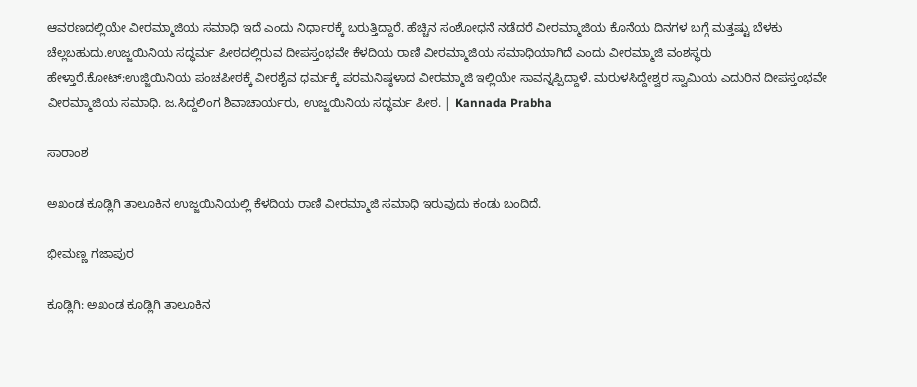ಆವರಣದಲ್ಲಿಯೇ ವೀರಮ್ಮಾಜಿಯ ಸಮಾಧಿ ಇದೆ ಎಂದು ನಿರ್ಧಾರಕ್ಕೆ ಬರುತ್ತಿದ್ದಾರೆ. ಹೆಚ್ಚಿನ ಸಂಶೋಧನೆ ನಡೆದರೆ ವೀರಮ್ಮಾಜಿಯ ಕೊನೆಯ ದಿನಗಳ ಬಗ್ಗೆ ಮತ್ತಷ್ಟು ಬೆಳಕು ಚೆಲ್ಲಬಹುದು.ಉಜ್ಜಯಿನಿಯ ಸದ್ಧರ್ಮ ಪೀಠದಲ್ಲಿರುವ ದೀಪಸ್ತಂಭವೇ ಕೆಳದಿಯ ರಾಣಿ ವೀರಮ್ಮಾಜಿಯ ಸಮಾಧಿಯಾಗಿದೆ ಎಂದು ವೀರಮ್ಮಾಜಿ ವಂಶಸ್ಥರು ಹೇಳ್ತಾರೆ.ಕೋಟ್‌:ಉಜ್ಜಿಯಿನಿಯ ಪಂಚಪೀಠಕ್ಕೆ ವೀರಶೈವ ಧರ್ಮಕ್ಕೆ ಪರಮನಿಷ್ಠಳಾದ ವೀರಮ್ಮಾಜಿ ಇಲ್ಲಿಯೇ ಸಾವನ್ನಪ್ಪಿದ್ದಾಳೆ. ಮರುಳಸಿದ್ದೇಶ್ವರ ಸ್ವಾಮಿಯ ಎದುರಿನ ದೀಪಸ್ತಂಭವೇ ವೀರಮ್ಮಾಜಿಯ ಸಮಾಧಿ. ಜ.ಸಿದ್ದಲಿಂಗ ಶಿವಾಚಾರ್ಯರು, ಉಜ್ಜಯಿನಿಯ ಸದ್ಧರ್ಮ ಪೀಠ. | Kannada Prabha

ಸಾರಾಂಶ

ಅಖಂಡ ಕೂಡ್ಲಿಗಿ ತಾಲೂಕಿನ ಉಜ್ಜಯಿನಿಯಲ್ಲಿ ಕೆಳದಿಯ ರಾಣಿ ವೀರಮ್ಮಾಜಿ ಸಮಾಧಿ ಇರುವುದು ಕಂಡು ಬಂದಿದೆ.

ಭೀಮಣ್ಣ ಗಜಾಪುರ

ಕೂಡ್ಲಿಗಿ: ಅಖಂಡ ಕೂಡ್ಲಿಗಿ ತಾಲೂಕಿನ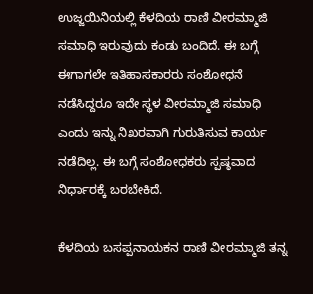ಉಜ್ಜಯಿನಿಯಲ್ಲಿ ಕೆಳದಿಯ ರಾಣಿ ವೀರಮ್ಮಾಜಿ ಸಮಾಧಿ ಇರುವುದು ಕಂಡು ಬಂದಿದೆ. ಈ ಬಗ್ಗೆ ಈಗಾಗಲೇ ಇತಿಹಾಸಕಾರರು ಸಂಶೋಧನೆ ನಡೆಸಿದ್ದರೂ ಇದೇ ಸ್ಥಳ ವೀರಮ್ಮಾಜಿ ಸಮಾಧಿ ಎಂದು ಇನ್ನು ನಿಖರವಾಗಿ ಗುರುತಿಸುವ ಕಾರ್ಯ ನಡೆದಿಲ್ಲ. ಈ ಬಗ್ಗೆ ಸಂಶೋಧಕರು ಸ್ಪಷ್ಠವಾದ ನಿರ್ಧಾರಕ್ಕೆ ಬರಬೇಕಿದೆ.

ಕೆಳದಿಯ ಬಸಪ್ಪನಾಯಕನ ರಾಣಿ ವೀರಮ್ಮಾಜಿ ತನ್ನ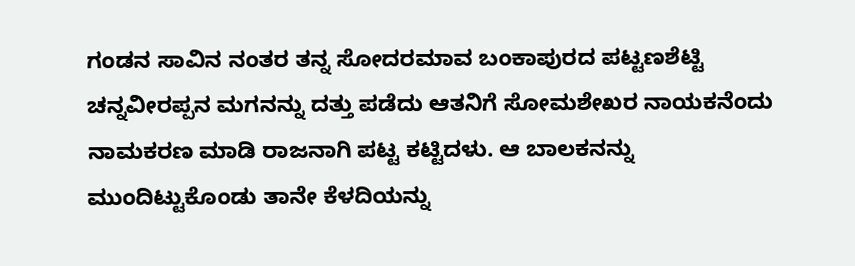ಗಂಡನ ಸಾವಿನ ನಂತರ ತನ್ನ ಸೋದರಮಾವ ಬಂಕಾಪುರದ ಪಟ್ಟಣಶೆಟ್ಟಿ ಚನ್ನವೀರಪ್ಪನ ಮಗನನ್ನು ದತ್ತು ಪಡೆದು ಆತನಿಗೆ ಸೋಮಶೇಖರ ನಾಯಕನೆಂದು ನಾಮಕರಣ ಮಾಡಿ ರಾಜನಾಗಿ ಪಟ್ಟ ಕಟ್ಟಿದಳು. ಆ ಬಾಲಕನನ್ನು ಮುಂದಿಟ್ಟುಕೊಂಡು ತಾನೇ ಕೆಳದಿಯನ್ನು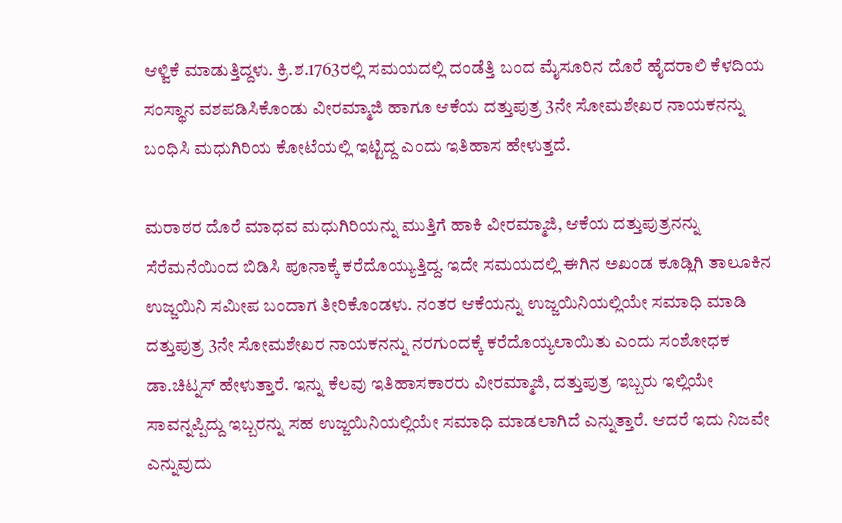ಆಳ್ವಿಕೆ ಮಾಡುತ್ತಿದ್ದಳು. ಕ್ರಿ.ಶ.1763ರಲ್ಲಿ ಸಮಯದಲ್ಲಿ ದಂಡೆತ್ತಿ ಬಂದ ಮೈಸೂರಿನ ದೊರೆ ಹೈದರಾಲಿ ಕೆಳದಿಯ ಸಂಸ್ಥಾನ ವಶಪಡಿಸಿಕೊಂಡು ವೀರಮ್ಮಾಜಿ ಹಾಗೂ ಆಕೆಯ ದತ್ತುಪುತ್ರ 3ನೇ ಸೋಮಶೇಖರ ನಾಯಕನನ್ನು ಬಂಧಿಸಿ ಮಧುಗಿರಿಯ ಕೋಟೆಯಲ್ಲಿ ಇಟ್ಟಿದ್ದ ಎಂದು ಇತಿಹಾಸ ಹೇಳುತ್ತದೆ.

ಮರಾಠರ ದೊರೆ ಮಾಧವ ಮಧುಗಿರಿಯನ್ನು ಮುತ್ತಿಗೆ ಹಾಕಿ ವೀರಮ್ಮಾಜಿ, ಆಕೆಯ ದತ್ತುಪುತ್ರನನ್ನು ಸೆರೆಮನೆಯಿಂದ ಬಿಡಿಸಿ ಪೂನಾಕ್ಕೆ ಕರೆದೊಯ್ಯುತ್ತಿದ್ದ. ಇದೇ ಸಮಯದಲ್ಲಿ ಈಗಿನ ಅಖಂಡ ಕೂಡ್ಲಿಗಿ ತಾಲೂಕಿನ ಉಜ್ಜಯಿನಿ ಸಮೀಪ ಬಂದಾಗ ತೀರಿಕೊಂಡಳು. ನಂತರ ಆಕೆಯನ್ನು ಉಜ್ಜಯಿನಿಯಲ್ಲಿಯೇ ಸಮಾಧಿ ಮಾಡಿ ದತ್ತುಪುತ್ರ 3ನೇ ಸೋಮಶೇಖರ ನಾಯಕನನ್ನು ನರಗುಂದಕ್ಕೆ ಕರೆದೊಯ್ಯಲಾಯಿತು ಎಂದು ಸಂಶೋಧಕ ಡಾ.ಚಿಟ್ನಸ್ ಹೇಳುತ್ತಾರೆ. ಇನ್ನು ಕೆಲವು ಇತಿಹಾಸಕಾರರು ವೀರಮ್ಮಾಜಿ, ದತ್ತುಪುತ್ರ ಇಬ್ಬರು ಇಲ್ಲಿಯೇ ಸಾವನ್ನಪ್ಪಿದ್ದು ಇಬ್ಬರನ್ನು ಸಹ ಉಜ್ಜಯಿನಿಯಲ್ಲಿಯೇ ಸಮಾಧಿ ಮಾಡಲಾಗಿದೆ ಎನ್ನುತ್ತಾರೆ. ಆದರೆ ಇದು ನಿಜವೇ ಎನ್ನುವುದು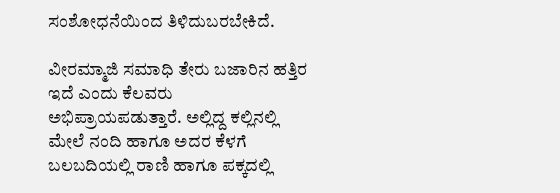ಸಂಶೋಧನೆಯಿಂದ ತಿಳಿದುಬರಬೇಕಿದೆ.

ವೀರಮ್ಮಾಜಿ ಸಮಾಧಿ ತೇರು ಬಜಾರಿನ ಹತ್ತಿರ ಇದೆ ಎಂದು ಕೆಲವರು ಅಭಿಪ್ರಾಯಪಡುತ್ತಾರೆ. ಅಲ್ಲಿದ್ದ ಕಲ್ಲಿನಲ್ಲಿ ಮೇಲೆ ನಂದಿ ಹಾಗೂ ಅದರ ಕೆಳಗೆ ಬಲಬದಿಯಲ್ಲಿ ರಾಣಿ ಹಾಗೂ ಪಕ್ಕದಲ್ಲಿ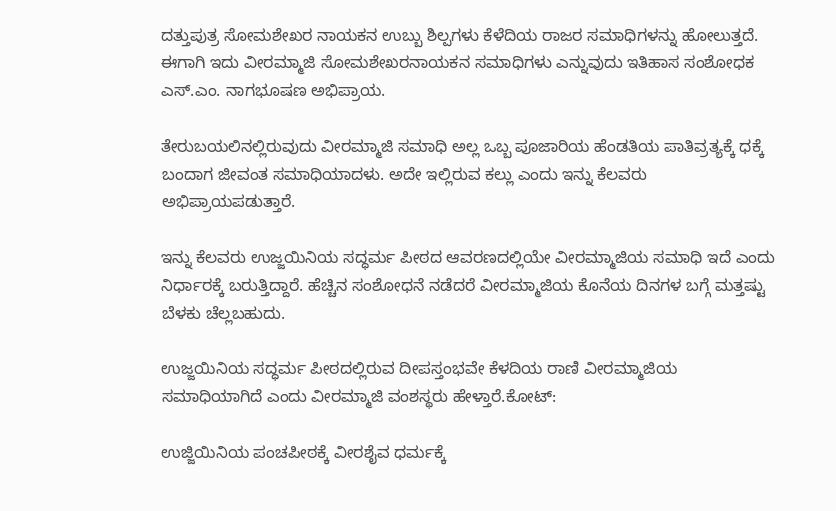ದತ್ತುಪುತ್ರ ಸೋಮಶೇಖರ ನಾಯಕನ ಉಬ್ಬು ಶಿಲ್ಪಗಳು ಕೆಳೆದಿಯ ರಾಜರ ಸಮಾಧಿಗಳನ್ನು ಹೋಲುತ್ತದೆ. ಈಗಾಗಿ ಇದು ವೀರಮ್ಮಾಜಿ ಸೋಮಶೇಖರನಾಯಕನ ಸಮಾಧಿಗಳು ಎನ್ನುವುದು ಇತಿಹಾಸ ಸಂಶೋಧಕ ಎಸ್.ಎಂ. ನಾಗಭೂಷಣ ಅಭಿಪ್ರಾಯ.

ತೇರುಬಯಲಿನಲ್ಲಿರುವುದು ವೀರಮ್ಮಾಜಿ ಸಮಾಧಿ ಅಲ್ಲ ಒಬ್ಬ ಪೂಜಾರಿಯ ಹೆಂಡತಿಯ ಪಾತಿವ್ರತ್ಯಕ್ಕೆ ಧಕ್ಕೆ ಬಂದಾಗ ಜೀವಂತ ಸಮಾಧಿಯಾದಳು. ಅದೇ ಇಲ್ಲಿರುವ ಕಲ್ಲು ಎಂದು ಇನ್ನು ಕೆಲವರು ಅಭಿಪ್ರಾಯಪಡುತ್ತಾರೆ.

ಇನ್ನು ಕೆಲವರು ಉಜ್ಜಯಿನಿಯ ಸದ್ಧರ್ಮ ಪೀಠದ ಆವರಣದಲ್ಲಿಯೇ ವೀರಮ್ಮಾಜಿಯ ಸಮಾಧಿ ಇದೆ ಎಂದು ನಿರ್ಧಾರಕ್ಕೆ ಬರುತ್ತಿದ್ದಾರೆ. ಹೆಚ್ಚಿನ ಸಂಶೋಧನೆ ನಡೆದರೆ ವೀರಮ್ಮಾಜಿಯ ಕೊನೆಯ ದಿನಗಳ ಬಗ್ಗೆ ಮತ್ತಷ್ಟು ಬೆಳಕು ಚೆಲ್ಲಬಹುದು.

ಉಜ್ಜಯಿನಿಯ ಸದ್ಧರ್ಮ ಪೀಠದಲ್ಲಿರುವ ದೀಪಸ್ತಂಭವೇ ಕೆಳದಿಯ ರಾಣಿ ವೀರಮ್ಮಾಜಿಯ ಸಮಾಧಿಯಾಗಿದೆ ಎಂದು ವೀರಮ್ಮಾಜಿ ವಂಶಸ್ಥರು ಹೇಳ್ತಾರೆ.ಕೋಟ್‌:

ಉಜ್ಜಿಯಿನಿಯ ಪಂಚಪೀಠಕ್ಕೆ ವೀರಶೈವ ಧರ್ಮಕ್ಕೆ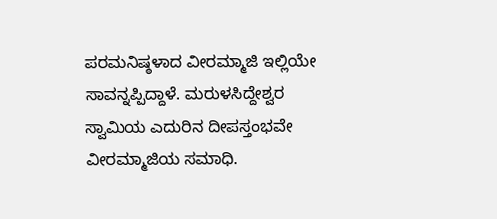ಪರಮನಿಷ್ಠಳಾದ ವೀರಮ್ಮಾಜಿ ಇಲ್ಲಿಯೇ ಸಾವನ್ನಪ್ಪಿದ್ದಾಳೆ. ಮರುಳಸಿದ್ದೇಶ್ವರ ಸ್ವಾಮಿಯ ಎದುರಿನ ದೀಪಸ್ತಂಭವೇ ವೀರಮ್ಮಾಜಿಯ ಸಮಾಧಿ.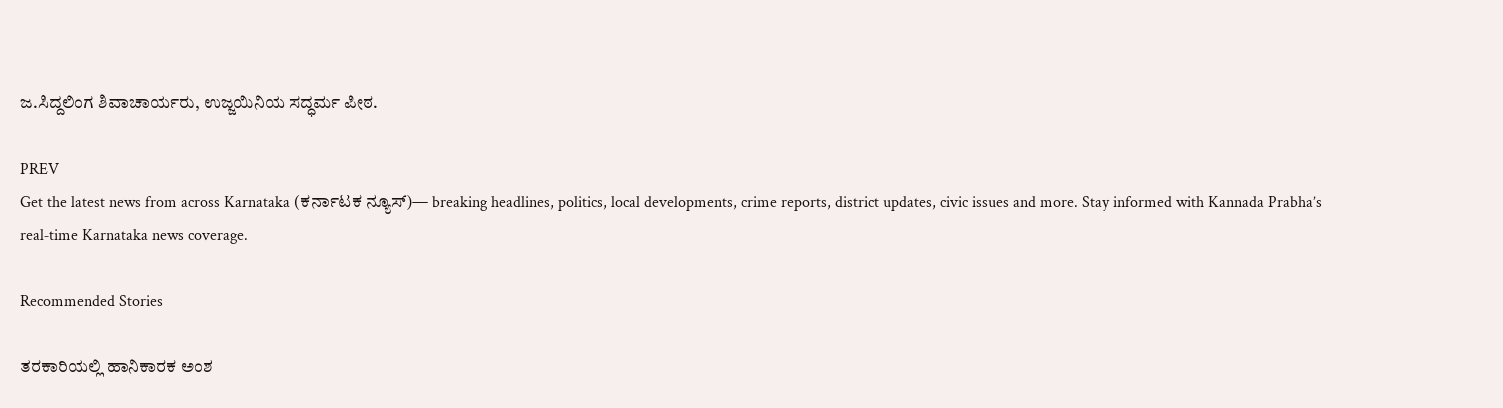ಜ.ಸಿದ್ದಲಿಂಗ ಶಿವಾಚಾರ್ಯರು, ಉಜ್ಜಯಿನಿಯ ಸದ್ಧರ್ಮ ಪೀಠ.

PREV
Get the latest news from across Karnataka (ಕರ್ನಾಟಕ ನ್ಯೂಸ್)— breaking headlines, politics, local developments, crime reports, district updates, civic issues and more. Stay informed with Kannada Prabha’s real‑time Karnataka news coverage.

Recommended Stories

ತರಕಾರಿಯಲ್ಲಿ ಹಾನಿಕಾರಕ ಅಂಶ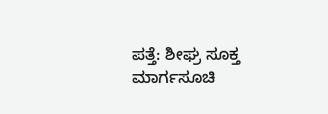ಪತ್ತೆ: ಶೀಘ್ರ ಸೂಕ್ತ ಮಾರ್ಗಸೂಚಿ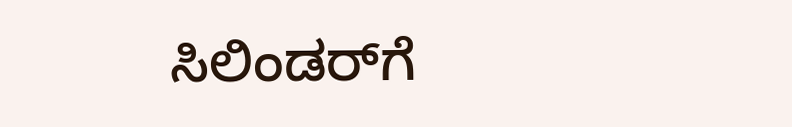ಸಿಲಿಂಡರ್‌ಗೆ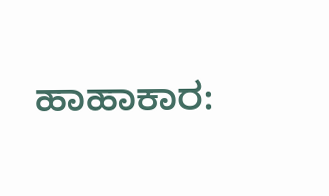ಹಾಹಾಕಾರ: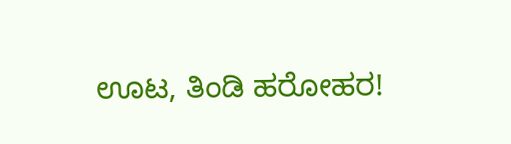ಊಟ, ತಿಂಡಿ ಹರೋಹರ!